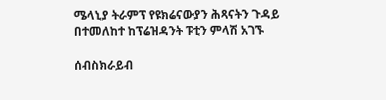ሜላኒያ ትራምፕ የዩክሬናውያን ሕጻናትን ጉዳይ በተመለከተ ከፕሬዝዳንት ፑቲን ምላሽ አገኙ

ሰብስክራይብ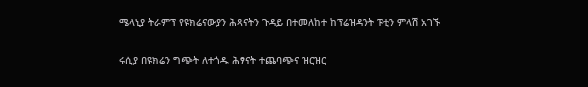ሜላኒያ ትራምፕ የዩክሬናውያን ሕጻናትን ጉዳይ በተመለከተ ከፕሬዝዳንት ፑቲን ምላሽ አገኙ

ሩሲያ በዩክሬን ግጭት ለተጎዱ ሕፃናት ተጨባጭና ዝርዝር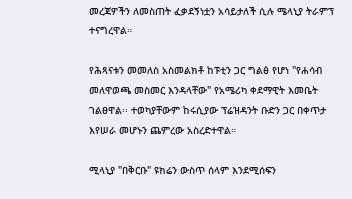መረጃዎችን ለመስጠት ፈቃደኝነቷን አሳይታለች ሲሉ ሜላኒያ ትራምፕ ተናግረዋል።

የሕጻናቱን መመለስ አስመልክቶ ከፑቲን ጋር ግልፅ የሆነ "የሐሳብ መለዋወጫ መስመር እንዳላቸው" የአሜሪካ ቀደማዊት እመቤት ገልፀዋል፡፡ ተወካያቸውም ከሩሲያው ፕሬዝዳንት ቡድን ጋር በቀጥታ እየሠራ መሆኑን ጨምረው አስረድተዋል።

ሚላኒያ "በቅርቡ" ዩክሬን ውስጥ ሰላም እንደሚሰፍን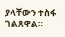ያላቸውን ተስፋ ገልጸዋል።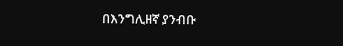በእንግሊዘኛ ያንብቡ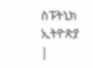ስፑትኒክ ኢትዮጵያ |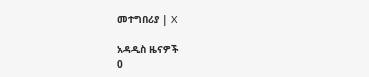መተግበሪያ | X

አዳዲስ ዜናዎች
0